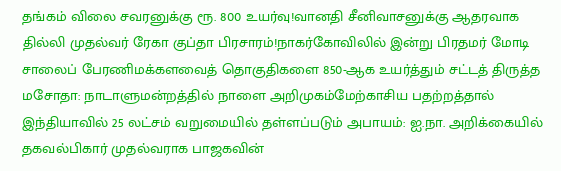தங்கம் விலை சவரனுக்கு ரூ. 800 உயர்வு!வானதி சீனிவாசனுக்கு ஆதரவாக தில்லி முதல்வர் ரேகா குப்தா பிரசாரம்!நாகர்கோவிலில் இன்று பிரதமர் மோடி சாலைப் பேரணிமக்களவைத் தொகுதிகளை 850-ஆக உயர்த்தும் சட்டத் திருத்த மசோதா: நாடாளுமன்றத்தில் நாளை அறிமுகம்மேற்காசிய பதற்றத்தால் இந்தியாவில் 25 லட்சம் வறுமையில் தள்ளப்படும் அபாயம்: ஐ.நா. அறிக்கையில் தகவல்பிகார் முதல்வராக பாஜகவின்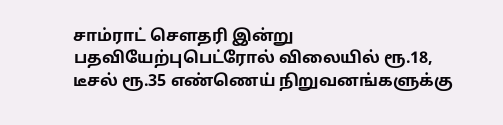சாம்ராட் செளதரி இன்று பதவியேற்புபெட்ரோல் விலையில் ரூ.18, டீசல் ரூ.35 எண்ணெய் நிறுவனங்களுக்கு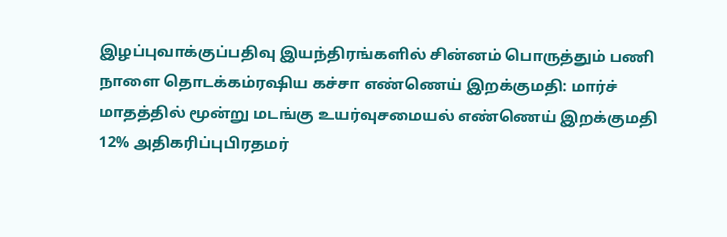இழப்புவாக்குப்பதிவு இயந்திரங்களில் சின்னம் பொருத்தும் பணி நாளை தொடக்கம்ரஷிய கச்சா எண்ணெய் இறக்குமதி: மார்ச் மாதத்தில் மூன்று மடங்கு உயர்வுசமையல் எண்ணெய் இறக்குமதி 12% அதிகரிப்புபிரதமர்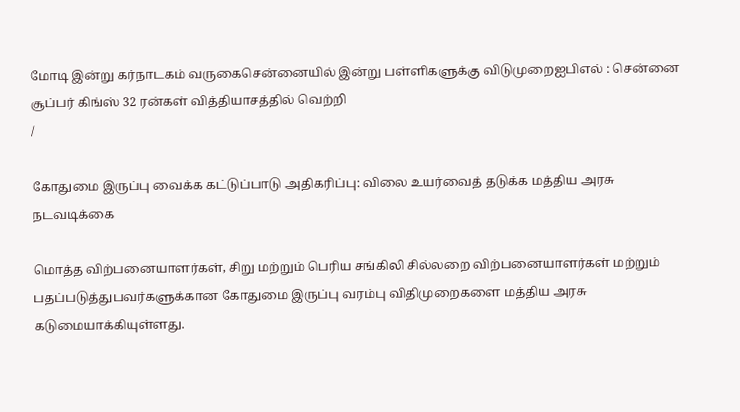மோடி இன்று கர்நாடகம் வருகைசென்னையில் இன்று பள்ளிகளுக்கு விடுமுறைஐபிஎல் : சென்னை சூப்பர் கிங்ஸ் 32 ரன்கள் வித்தியாசத்தில் வெற்றி
/

கோதுமை இருப்பு வைக்க கட்டுப்பாடு அதிகரிப்பு: விலை உயர்வைத் தடுக்க மத்திய அரசு நடவடிக்கை

மொத்த விற்பனையாளர்கள், சிறு மற்றும் பெரிய சங்கிலி சில்லறை விற்பனையாளர்கள் மற்றும் பதப்படுத்துபவர்களுக்கான கோதுமை இருப்பு வரம்பு விதிமுறைகளை மத்திய அரசு கடுமையாக்கியுள்ளது.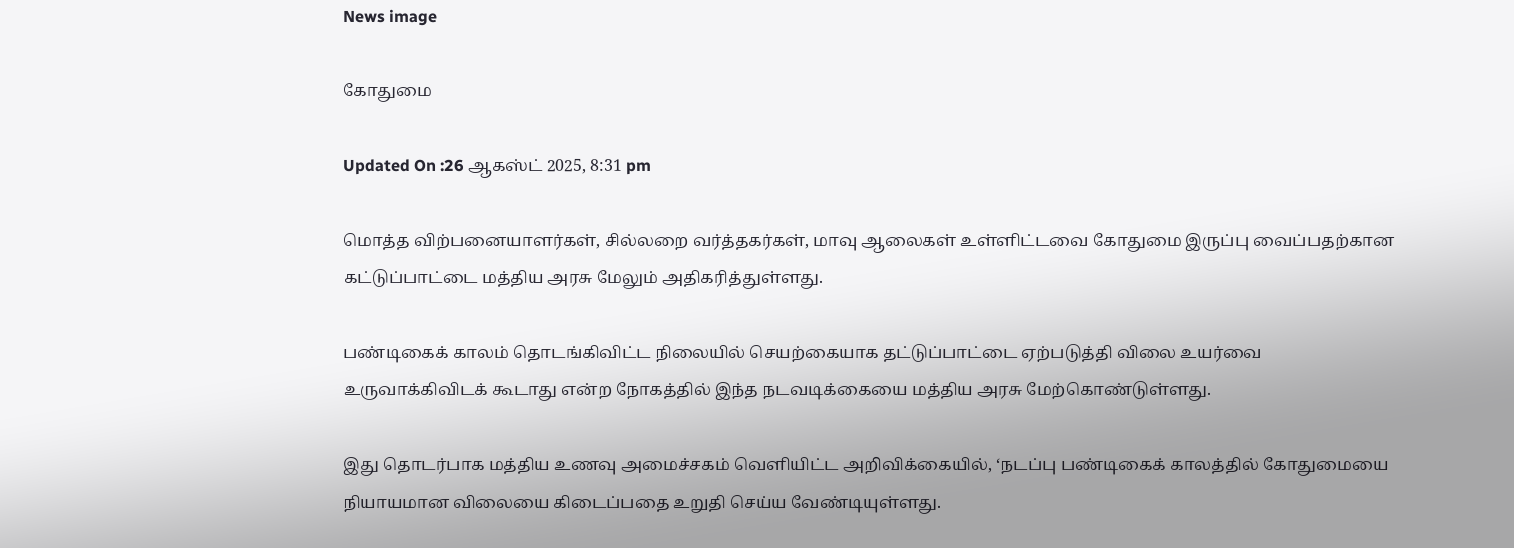News image

கோதுமை

Updated On :26 ஆகஸ்ட் 2025, 8:31 pm

மொத்த விற்பனையாளர்கள், சில்லறை வர்த்தகர்கள், மாவு ஆலைகள் உள்ளிட்டவை கோதுமை இருப்பு வைப்பதற்கான கட்டுப்பாட்டை மத்திய அரசு மேலும் அதிகரித்துள்ளது.

பண்டிகைக் காலம் தொடங்கிவிட்ட நிலையில் செயற்கையாக தட்டுப்பாட்டை ஏற்படுத்தி விலை உயர்வை உருவாக்கிவிடக் கூடாது என்ற நோகத்தில் இந்த நடவடிக்கையை மத்திய அரசு மேற்கொண்டுள்ளது.

இது தொடர்பாக மத்திய உணவு அமைச்சகம் வெளியிட்ட அறிவிக்கையில், ‘நடப்பு பண்டிகைக் காலத்தில் கோதுமையை நியாயமான விலையை கிடைப்பதை உறுதி செய்ய வேண்டியுள்ளது.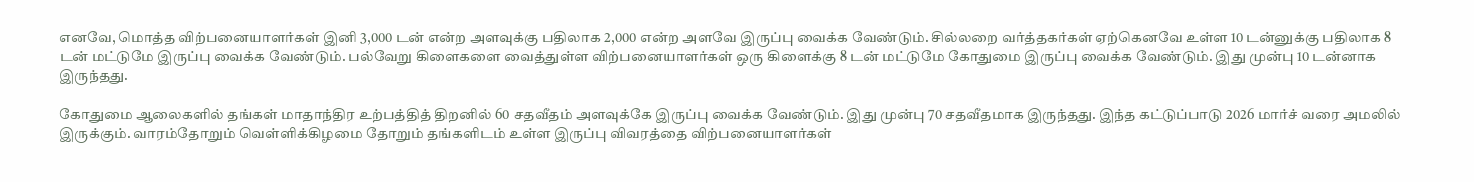எனவே, மொத்த விற்பனையாளர்கள் இனி 3,000 டன் என்ற அளவுக்கு பதிலாக 2,000 என்ற அளவே இருப்பு வைக்க வேண்டும். சில்லறை வர்த்தகர்கள் ஏற்கெனவே உள்ள 10 டன்னுக்கு பதிலாக 8 டன் மட்டுமே இருப்பு வைக்க வேண்டும். பல்வேறு கிளைகளை வைத்துள்ள விற்பனையாளர்கள் ஒரு கிளைக்கு 8 டன் மட்டுமே கோதுமை இருப்பு வைக்க வேண்டும். இது முன்பு 10 டன்னாக இருந்தது.

கோதுமை ஆலைகளில் தங்கள் மாதாந்திர உற்பத்தித் திறனில் 60 சதவீதம் அளவுக்கே இருப்பு வைக்க வேண்டும். இது முன்பு 70 சதவீதமாக இருந்தது. இந்த கட்டுப்பாடு 2026 மார்ச் வரை அமலில் இருக்கும். வாரம்தோறும் வெள்ளிக்கிழமை தோறும் தங்களிடம் உள்ள இருப்பு விவரத்தை விற்பனையாளர்கள்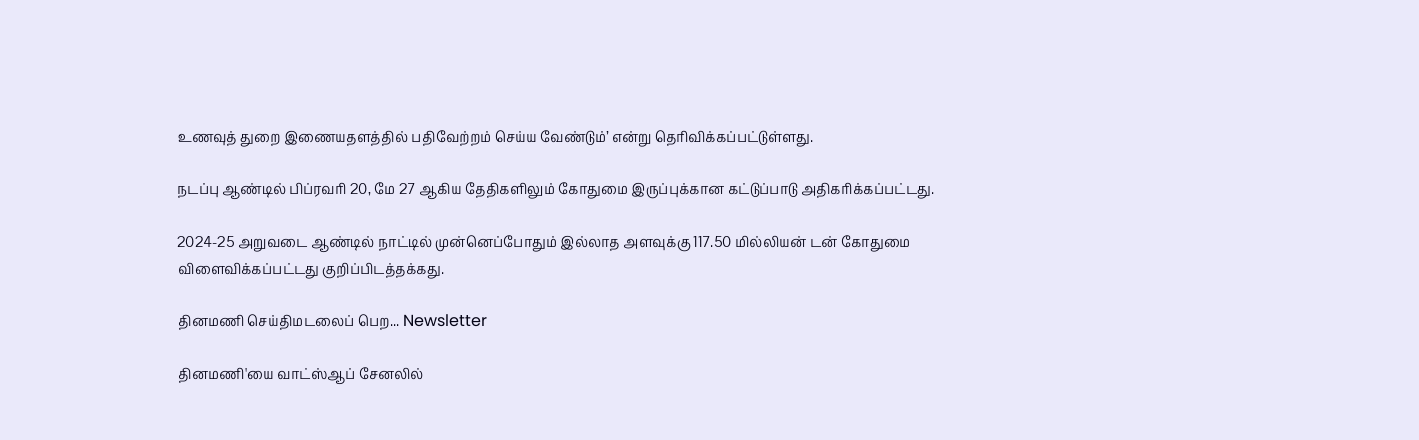உணவுத் துறை இணையதளத்தில் பதிவேற்றம் செய்ய வேண்டும்’ என்று தெரிவிக்கப்பட்டுள்ளது.

நடப்பு ஆண்டில் பிப்ரவரி 20, மே 27 ஆகிய தேதிகளிலும் கோதுமை இருப்புக்கான கட்டுப்பாடு அதிகரிக்கப்பட்டது.

2024-25 அறுவடை ஆண்டில் நாட்டில் முன்னெப்போதும் இல்லாத அளவுக்கு 117.50 மில்லியன் டன் கோதுமை விளைவிக்கப்பட்டது குறிப்பிடத்தக்கது.

தினமணி செய்திமடலைப் பெற... Newsletter

தினமணி'யை வாட்ஸ்ஆப் சேனலில்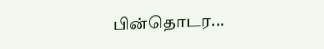பின்தொடர...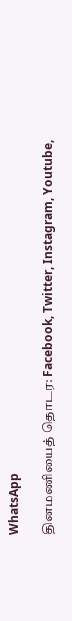WhatsApp

தினமணியைத் தொடர: Facebook, Twitter, Instagram, Youtube,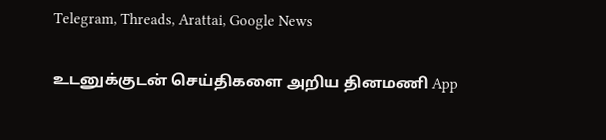Telegram, Threads, Arattai, Google News

உடனுக்குடன் செய்திகளை அறிய தினமணி App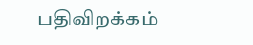பதிவிறக்கம்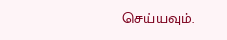செய்யவும்.